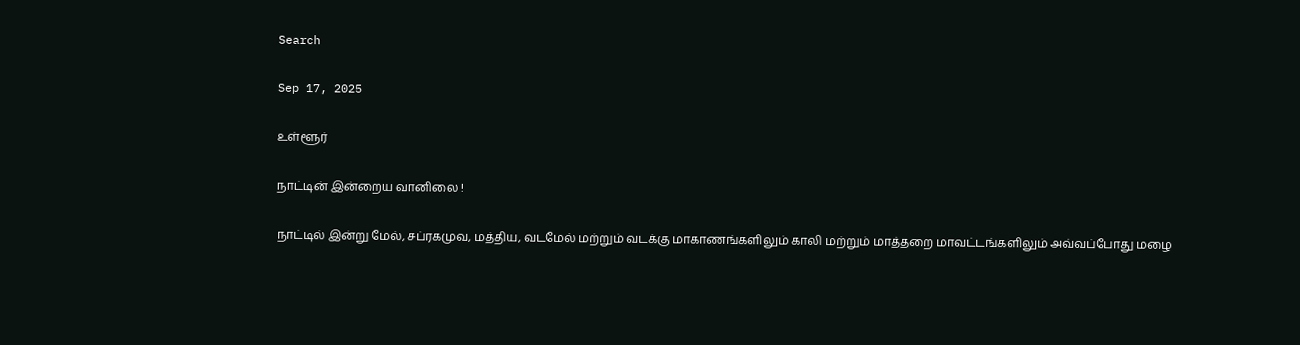Search

Sep 17, 2025

உள்ளூர்

நாட்டின் இன்றைய வானிலை !

நாட்டில் இன்று மேல், சப்ரகமுவ, மத்திய, வடமேல் மற்றும் வடக்கு மாகாணங்களிலும் காலி மற்றும் மாத்தறை மாவட்டங்களிலும் அவ்வப்போது மழை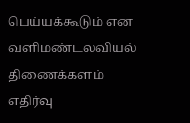பெய்யக்கூடும் என வளிமண்டலவியல் திணைக்களம் எதிர்வு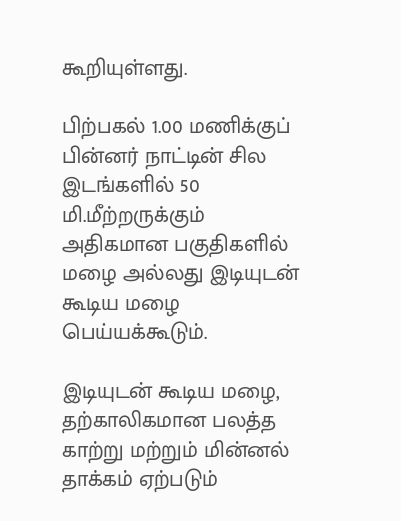கூறியுள்ளது.

பிற்பகல் 1.00 மணிக்குப் பின்னர் நாட்டின் சில இடங்களில் 50 மி.மீற்றருக்கும் அதிகமான பகுதிகளில் மழை அல்லது இடியுடன் கூடிய மழை பெய்யக்கூடும்.

இடியுடன் கூடிய மழை, தற்காலிகமான பலத்த காற்று மற்றும் மின்னல் தாக்கம் ஏற்படும்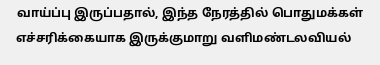வாய்ப்பு இருப்பதால், இந்த நேரத்தில் பொதுமக்கள் எச்சரிக்கையாக இருக்குமாறு வளிமண்டலவியல்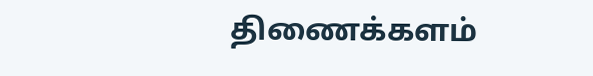திணைக்களம்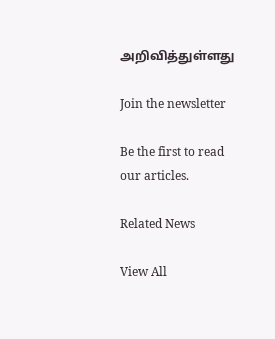அறிவித்துள்ளது

Join the newsletter

Be the first to read our articles.

Related News

View All